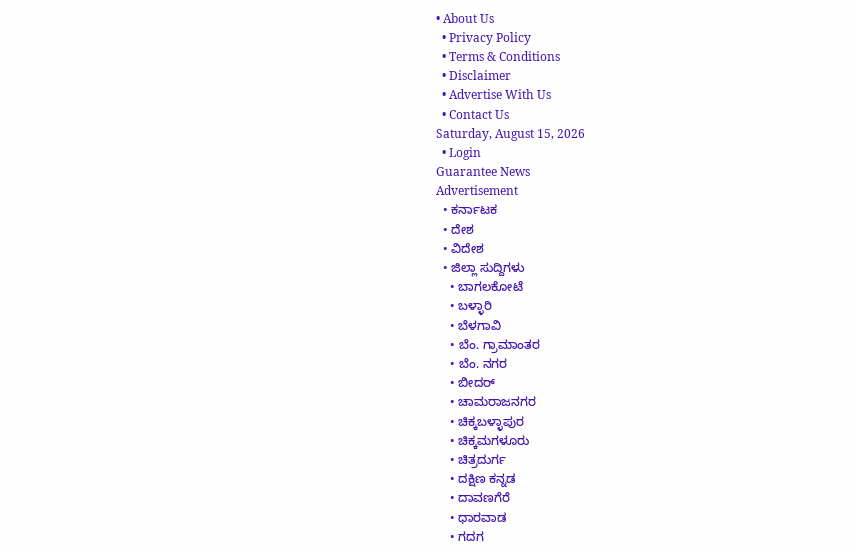• About Us
  • Privacy Policy
  • Terms & Conditions
  • Disclaimer
  • Advertise With Us
  • Contact Us
Saturday, August 15, 2026
  • Login
Guarantee News
Advertisement
  • ಕರ್ನಾಟಕ
  • ದೇಶ
  • ವಿದೇಶ
  • ಜಿಲ್ಲಾ ಸುದ್ದಿಗಳು
    • ಬಾಗಲಕೋಟೆ
    • ಬಳ್ಳಾರಿ
    • ಬೆಳಗಾವಿ
    • ಬೆಂ. ಗ್ರಾಮಾಂತರ
    • ಬೆಂ. ನಗರ
    • ಬೀದರ್
    • ಚಾಮರಾಜನಗರ
    • ಚಿಕ್ಕಬಳ್ಳಾಪುರ
    • ಚಿಕ್ಕಮಗಳೂರು
    • ಚಿತ್ರದುರ್ಗ
    • ದಕ್ಷಿಣ ಕನ್ನಡ
    • ದಾವಣಗೆರೆ
    • ಧಾರವಾಡ
    • ಗದಗ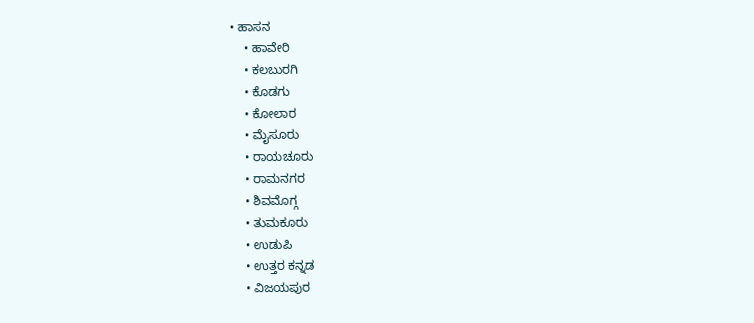• ಹಾಸನ
    • ಹಾವೇರಿ
    • ಕಲಬುರಗಿ
    • ಕೊಡಗು
    • ಕೋಲಾರ
    • ಮೈಸೂರು
    • ರಾಯಚೂರು
    • ರಾಮನಗರ
    • ಶಿವಮೊಗ್ಗ
    • ತುಮಕೂರು
    • ಉಡುಪಿ
    • ಉತ್ತರ ಕನ್ನಡ
    • ವಿಜಯಪುರ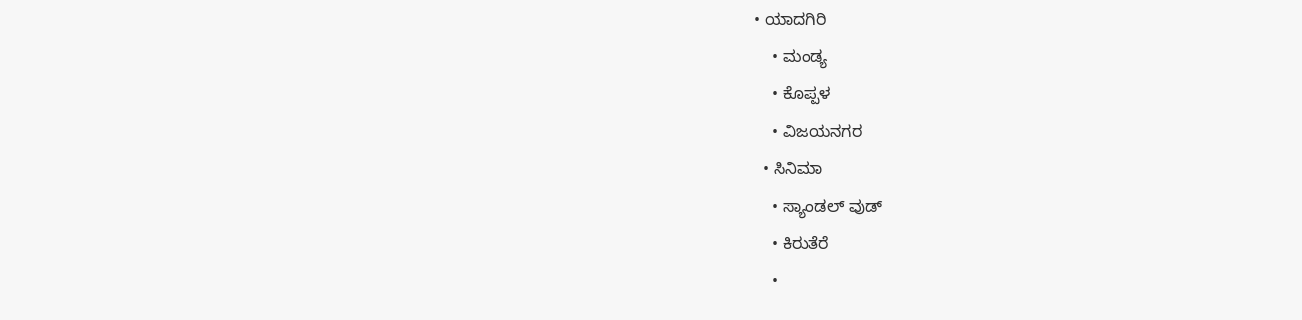• ಯಾದಗಿರಿ
    • ಮಂಡ್ಯ
    • ಕೊಪ್ಪಳ
    • ವಿಜಯನಗರ
  • ಸಿನಿಮಾ
    • ಸ್ಯಾಂಡಲ್ ವುಡ್
    • ಕಿರುತೆರೆ
    •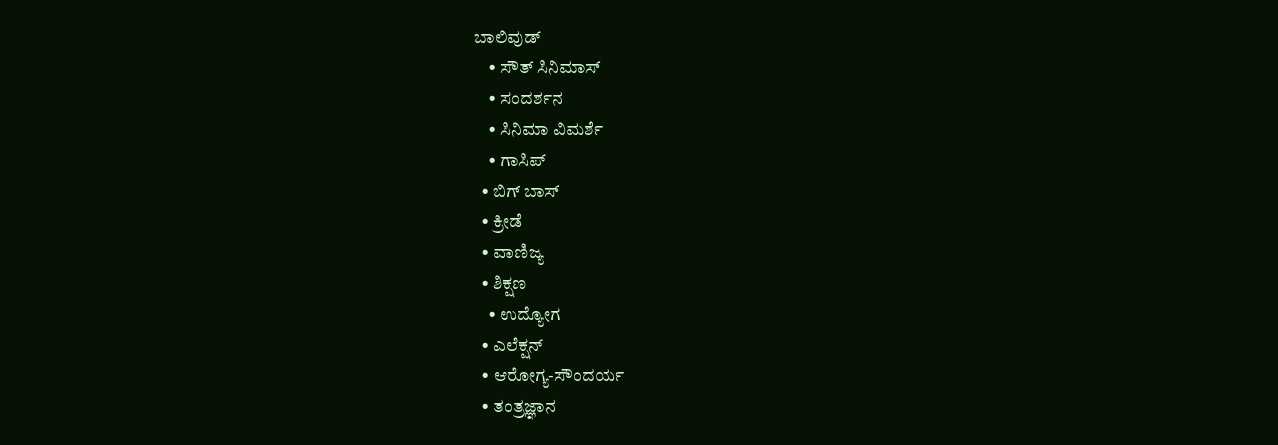ಬಾಲಿವುಡ್
    • ಸೌತ್ ಸಿನಿಮಾಸ್
    • ಸಂದರ್ಶನ
    • ಸಿನಿಮಾ ವಿಮರ್ಶೆ
    • ಗಾಸಿಪ್
  • ಬಿಗ್ ಬಾಸ್
  • ಕ್ರೀಡೆ
  • ವಾಣಿಜ್ಯ
  • ಶಿಕ್ಷಣ
    • ಉದ್ಯೋಗ
  • ಎಲೆಕ್ಷನ್
  • ಆರೋಗ್ಯ-ಸೌಂದರ್ಯ
  • ತಂತ್ರಜ್ಞಾನ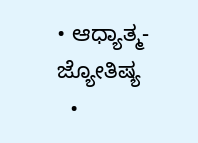• ಆಧ್ಯಾತ್ಮ- ಜ್ಯೋತಿಷ್ಯ
  •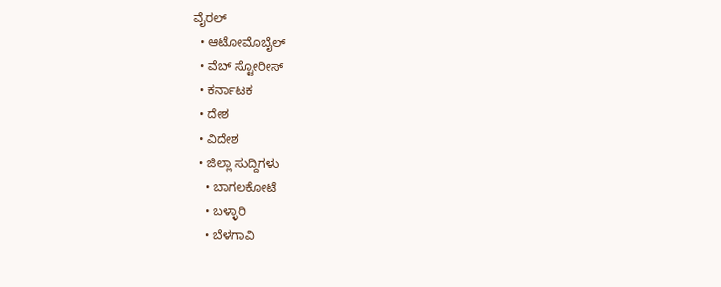ವೈರಲ್
  • ಆಟೋಮೊಬೈಲ್
  • ವೆಬ್ ಸ್ಟೋರೀಸ್
  • ಕರ್ನಾಟಕ
  • ದೇಶ
  • ವಿದೇಶ
  • ಜಿಲ್ಲಾ ಸುದ್ದಿಗಳು
    • ಬಾಗಲಕೋಟೆ
    • ಬಳ್ಳಾರಿ
    • ಬೆಳಗಾವಿ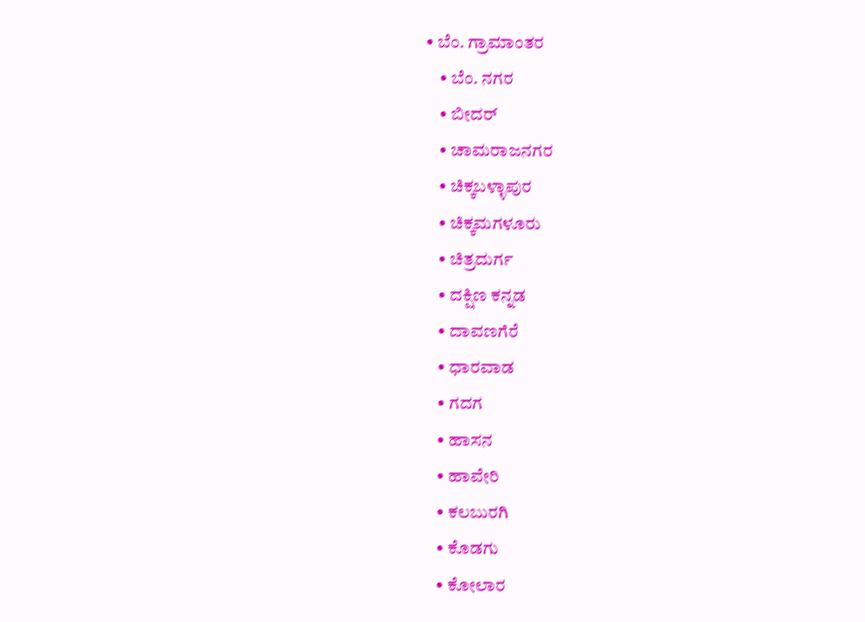• ಬೆಂ. ಗ್ರಾಮಾಂತರ
    • ಬೆಂ. ನಗರ
    • ಬೀದರ್
    • ಚಾಮರಾಜನಗರ
    • ಚಿಕ್ಕಬಳ್ಳಾಪುರ
    • ಚಿಕ್ಕಮಗಳೂರು
    • ಚಿತ್ರದುರ್ಗ
    • ದಕ್ಷಿಣ ಕನ್ನಡ
    • ದಾವಣಗೆರೆ
    • ಧಾರವಾಡ
    • ಗದಗ
    • ಹಾಸನ
    • ಹಾವೇರಿ
    • ಕಲಬುರಗಿ
    • ಕೊಡಗು
    • ಕೋಲಾರ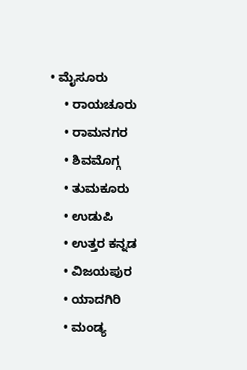• ಮೈಸೂರು
    • ರಾಯಚೂರು
    • ರಾಮನಗರ
    • ಶಿವಮೊಗ್ಗ
    • ತುಮಕೂರು
    • ಉಡುಪಿ
    • ಉತ್ತರ ಕನ್ನಡ
    • ವಿಜಯಪುರ
    • ಯಾದಗಿರಿ
    • ಮಂಡ್ಯ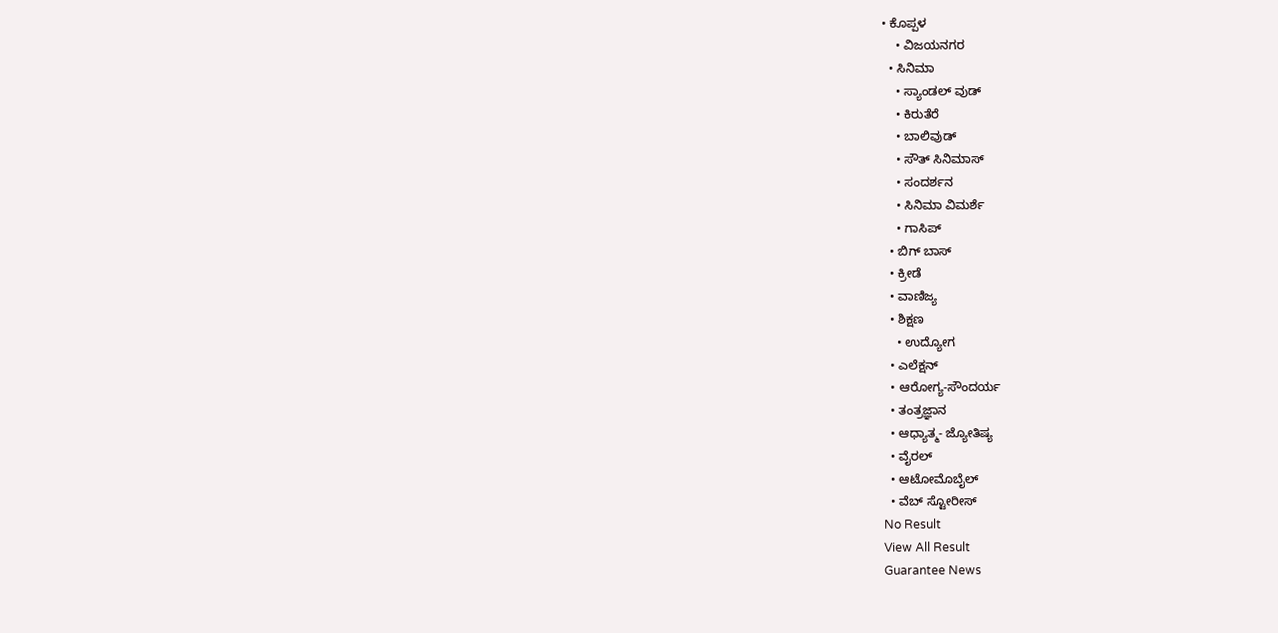• ಕೊಪ್ಪಳ
    • ವಿಜಯನಗರ
  • ಸಿನಿಮಾ
    • ಸ್ಯಾಂಡಲ್ ವುಡ್
    • ಕಿರುತೆರೆ
    • ಬಾಲಿವುಡ್
    • ಸೌತ್ ಸಿನಿಮಾಸ್
    • ಸಂದರ್ಶನ
    • ಸಿನಿಮಾ ವಿಮರ್ಶೆ
    • ಗಾಸಿಪ್
  • ಬಿಗ್ ಬಾಸ್
  • ಕ್ರೀಡೆ
  • ವಾಣಿಜ್ಯ
  • ಶಿಕ್ಷಣ
    • ಉದ್ಯೋಗ
  • ಎಲೆಕ್ಷನ್
  • ಆರೋಗ್ಯ-ಸೌಂದರ್ಯ
  • ತಂತ್ರಜ್ಞಾನ
  • ಆಧ್ಯಾತ್ಮ- ಜ್ಯೋತಿಷ್ಯ
  • ವೈರಲ್
  • ಆಟೋಮೊಬೈಲ್
  • ವೆಬ್ ಸ್ಟೋರೀಸ್
No Result
View All Result
Guarantee News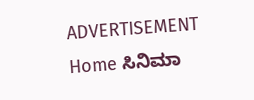ADVERTISEMENT
Home ಸಿನಿಮಾ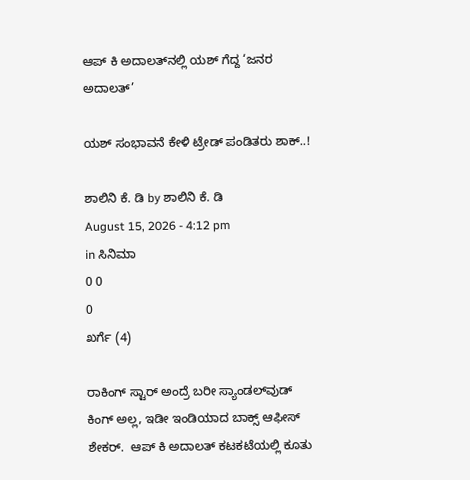ಆಪ್ ಕಿ ಅದಾಲತ್‌ನಲ್ಲಿ ಯಶ್ ಗೆದ್ದ ‘ಜನರ ಅದಾಲತ್’

ಯಶ್ ಸಂಭಾವನೆ ಕೇಳಿ ಟ್ರೇಡ್ ಪಂಡಿತರು ಶಾಕ್..!

ಶಾಲಿನಿ ಕೆ. ಡಿ by ಶಾಲಿನಿ ಕೆ. ಡಿ
August 15, 2026 - 4:12 pm
in ಸಿನಿಮಾ
0 0
0
ಖರ್ಗೆ (4)

ರಾಕಿಂಗ್ ಸ್ಟಾರ್ ಅಂದ್ರೆ ಬರೀ ಸ್ಯಾಂಡಲ್‌ವುಡ್ ಕಿಂಗ್ ಅಲ್ಲ, ಇಡೀ ಇಂಡಿಯಾದ ಬಾಕ್ಸ್ ಆಫೀಸ್ ಶೇಕರ್.  ಆಪ್ ಕಿ ಅದಾಲತ್ ಕಟಕಟೆಯಲ್ಲಿ ಕೂತು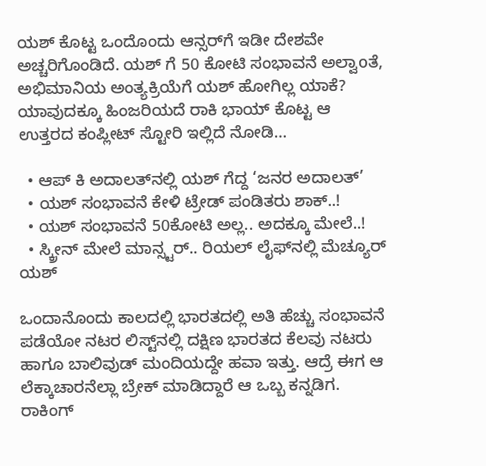ಯಶ್ ಕೊಟ್ಟ ಒಂದೊಂದು ಆನ್ಸರ್‌ಗೆ ಇಡೀ ದೇಶವೇ ಅಚ್ಚರಿಗೊಂಡಿದೆ. ಯಶ್ ಗೆ 50 ಕೋಟಿ ಸಂಭಾವನೆ ಅಲ್ವಾoತೆ, ಅಭಿಮಾನಿಯ ಅಂತ್ಯಕ್ರಿಯೆಗೆ ಯಶ್ ಹೋಗಿಲ್ಲ ಯಾಕೆ? ಯಾವುದಕ್ಕೂ ಹಿಂಜರಿಯದೆ ರಾಕಿ ಭಾಯ್ ಕೊಟ್ಟ ಆ ಉತ್ತರದ ಕಂಪ್ಲೀಟ್ ಸ್ಟೋರಿ ಇಲ್ಲಿದೆ ನೋಡಿ…

  • ಆಪ್ ಕಿ ಅದಾಲತ್‌ನಲ್ಲಿ ಯಶ್ ಗೆದ್ದ ‘ಜನರ ಅದಾಲತ್’
  • ಯಶ್ ಸಂಭಾವನೆ ಕೇಳಿ ಟ್ರೇಡ್ ಪಂಡಿತರು ಶಾಕ್..!
  • ಯಶ್ ಸಂಭಾವನೆ 50ಕೋಟಿ ಅಲ್ಲ.. ಅದಕ್ಕೂ ಮೇಲೆ..!
  • ಸ್ಕ್ರೀನ್ ಮೇಲೆ ಮಾನ್ಸ್ಟರ್.. ರಿಯಲ್ ಲೈಫ್‌ನಲ್ಲಿ ಮೆಚ್ಯೂರ್ ಯಶ್

ಒಂದಾನೊಂದು ಕಾಲದಲ್ಲಿ ಭಾರತದಲ್ಲಿ ಅತಿ ಹೆಚ್ಚು ಸಂಭಾವನೆ ಪಡೆಯೋ ನಟರ ಲಿಸ್ಟ್‌ನಲ್ಲಿ ದಕ್ಷಿಣ ಭಾರತದ ಕೆಲವು ನಟರು ಹಾಗೂ ಬಾಲಿವುಡ್ ಮಂದಿಯದ್ದೇ ಹವಾ ಇತ್ತು. ಆದ್ರೆ ಈಗ ಆ ಲೆಕ್ಕಾಚಾರನೆಲ್ಲಾ ಬ್ರೇಕ್ ಮಾಡಿದ್ದಾರೆ ಆ ಒಬ್ಬ ಕನ್ನಡಿಗ. ರಾಕಿಂಗ್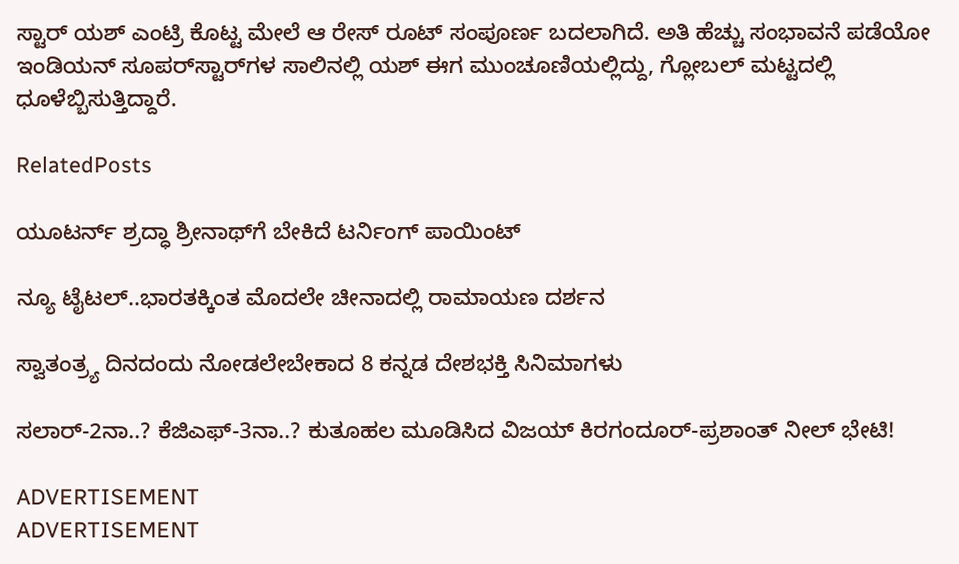ಸ್ಟಾರ್ ಯಶ್ ಎಂಟ್ರಿ ಕೊಟ್ಟ ಮೇಲೆ ಆ ರೇಸ್‌ ರೂಟ್ ಸಂಪೂರ್ಣ ಬದಲಾಗಿದೆ. ಅತಿ ಹೆಚ್ಚು ಸಂಭಾವನೆ ಪಡೆಯೋ ಇಂಡಿಯನ್ ಸೂಪರ್‌ಸ್ಟಾರ್‌ಗಳ ಸಾಲಿನಲ್ಲಿ ಯಶ್ ಈಗ ಮುಂಚೂಣಿಯಲ್ಲಿದ್ದು, ಗ್ಲೋಬಲ್ ಮಟ್ಟದಲ್ಲಿ ಧೂಳೆಬ್ಬಿಸುತ್ತಿದ್ದಾರೆ.

RelatedPosts

ಯೂಟರ್ನ್ ಶ್ರದ್ಧಾ ಶ್ರೀನಾಥ್‌‌ಗೆ ಬೇಕಿದೆ ಟರ್ನಿಂಗ್ ಪಾಯಿಂಟ್

ನ್ಯೂ ಟೈಟಲ್..ಭಾರತಕ್ಕಿಂತ ಮೊದಲೇ ಚೀನಾದಲ್ಲಿ ರಾಮಾಯಣ ದರ್ಶನ

ಸ್ವಾತಂತ್ರ್ಯ ದಿನದಂದು ನೋಡಲೇಬೇಕಾದ 8 ಕನ್ನಡ ದೇಶಭಕ್ತಿ ಸಿನಿಮಾಗಳು

ಸಲಾರ್-2ನಾ..? ಕೆಜಿಎಫ್-3ನಾ..? ಕುತೂಹಲ ಮೂಡಿಸಿದ ವಿಜಯ್ ಕಿರಗಂದೂರ್-ಪ್ರಶಾಂತ್ ನೀಲ್ ಭೇಟಿ!

ADVERTISEMENT
ADVERTISEMENT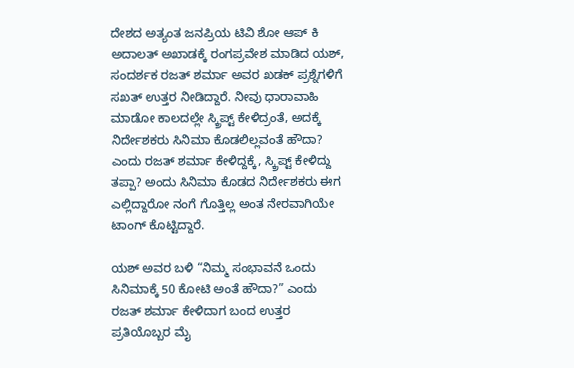ದೇಶದ ಅತ್ಯಂತ ಜನಪ್ರಿಯ ಟಿವಿ ಶೋ ಆಪ್ ಕಿ ಅದಾಲತ್ ಅಖಾಡಕ್ಕೆ ರಂಗಪ್ರವೇಶ ಮಾಡಿದ ಯಶ್, ಸಂದರ್ಶಕ ರಜತ್ ಶರ್ಮಾ ಅವರ ಖಡಕ್ ಪ್ರಶ್ನೆಗಳಿಗೆ ಸಖತ್‌ ಉತ್ತರ ನೀಡಿದ್ದಾರೆ. ನೀವು ಧಾರಾವಾಹಿ ಮಾಡೋ ಕಾಲದಲ್ಲೇ ಸ್ಕ್ರಿಪ್ಟ್ ಕೇಳಿದ್ರಂತೆ, ಅದಕ್ಕೆ ನಿರ್ದೇಶಕರು ಸಿನಿಮಾ ಕೊಡಲಿಲ್ಲವಂತೆ ಹೌದಾ? ಎಂದು ರಜತ್ ಶರ್ಮಾ ಕೇಳಿದ್ದಕ್ಕೆ, ಸ್ಕ್ರಿಪ್ಟ್ ಕೇಳಿದ್ದು ತಪ್ಪಾ? ಅಂದು ಸಿನಿಮಾ ಕೊಡದ ನಿರ್ದೇಶಕರು ಈಗ ಎಲ್ಲಿದ್ದಾರೋ ನಂಗೆ ಗೊತ್ತಿಲ್ಲ ಅಂತ ನೇರವಾಗಿಯೇ ಟಾಂಗ್ ಕೊಟ್ಟಿದ್ದಾರೆ.

ಯಶ್ ಅವರ ಬಳಿ “ನಿಮ್ಮ ಸಂಭಾವನೆ ಒಂದು ಸಿನಿಮಾಕ್ಕೆ 50 ಕೋಟಿ ಅಂತೆ ಹೌದಾ?” ಎಂದು ರಜತ್ ಶರ್ಮಾ ಕೇಳಿದಾಗ ಬಂದ ಉತ್ತರ ಪ್ರತಿಯೊಬ್ಬರ ಮೈ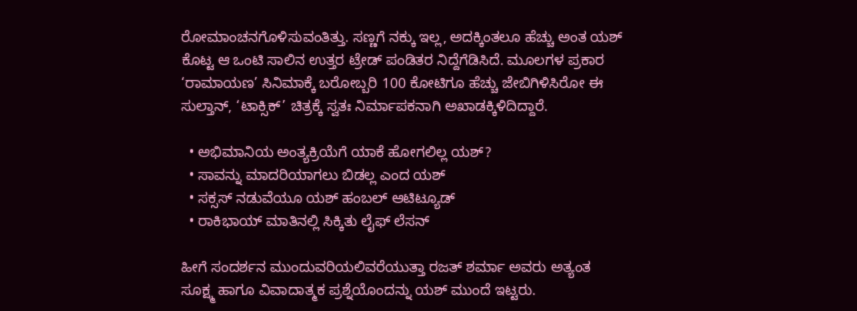ರೋಮಾಂಚನಗೊಳಿಸುವಂತಿತ್ತು. ಸಣ್ಣಗೆ ನಕ್ಕು ಇಲ್ಲ, ಅದಕ್ಕಿಂತಲೂ ಹೆಚ್ಚು ಅಂತ ಯಶ್ ಕೊಟ್ಟ ಆ ಒಂಟಿ ಸಾಲಿನ ಉತ್ತರ ಟ್ರೇಡ್ ಪಂಡಿತರ ನಿದ್ದೆಗೆಡಿಸಿದೆ. ಮೂಲಗಳ ಪ್ರಕಾರ ‘ರಾಮಾಯಣ’ ಸಿನಿಮಾಕ್ಕೆ ಬರೋಬ್ಬರಿ 100 ಕೋಟಿಗೂ ಹೆಚ್ಚು ಜೇಬಿಗಿಳಿಸಿರೋ ಈ ಸುಲ್ತಾನ್, ‘ಟಾಕ್ಸಿಕ್’ ಚಿತ್ರಕ್ಕೆ ಸ್ವತಃ ನಿರ್ಮಾಪಕನಾಗಿ ಅಖಾಡಕ್ಕಿಳಿದಿದ್ದಾರೆ.

  • ಅಭಿಮಾನಿಯ ಅಂತ್ಯಕ್ರಿಯೆಗೆ ಯಾಕೆ ಹೋಗಲಿಲ್ಲ ಯಶ್?
  • ಸಾವನ್ನು ಮಾದರಿಯಾಗಲು ಬಿಡಲ್ಲ ಎಂದ ಯಶ್
  • ಸಕ್ಸಸ್ ನಡುವೆಯೂ ಯಶ್ ಹಂಬಲ್ ಆಟಿಟ್ಯೂಡ್
  • ರಾಕಿಭಾಯ್ ಮಾತಿನಲ್ಲಿ ಸಿಕ್ಕಿತು ಲೈಫ್ ಲೆಸನ್

ಹೀಗೆ ಸಂದರ್ಶನ ಮುಂದುವರಿಯಲಿವರೆಯುತ್ತಾ ರಜತ್ ಶರ್ಮಾ ಅವರು ಅತ್ಯಂತ ಸೂಕ್ಷ್ಮ ಹಾಗೂ ವಿವಾದಾತ್ಮಕ ಪ್ರಶ್ನೆಯೊಂದನ್ನು ಯಶ್ ಮುಂದೆ ಇಟ್ಟರು.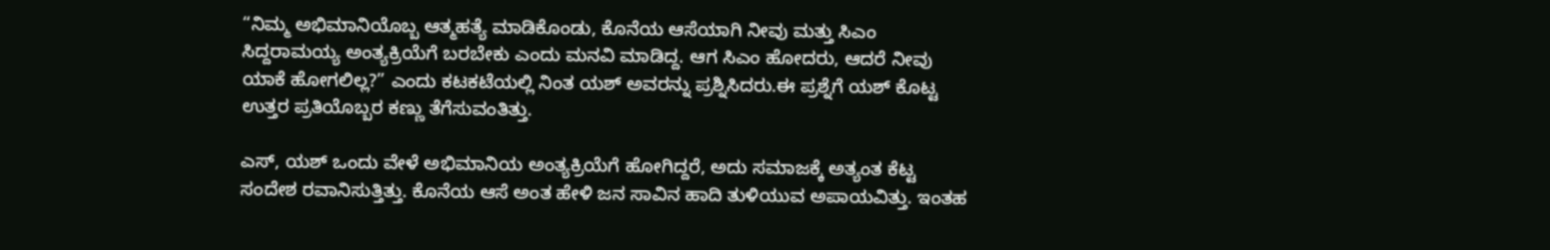“ನಿಮ್ಮ ಅಭಿಮಾನಿಯೊಬ್ಬ ಆತ್ಮಹತ್ಯೆ ಮಾಡಿಕೊಂಡು, ಕೊನೆಯ ಆಸೆಯಾಗಿ ನೀವು ಮತ್ತು ಸಿಎಂ ಸಿದ್ದರಾಮಯ್ಯ ಅಂತ್ಯಕ್ರಿಯೆಗೆ ಬರಬೇಕು ಎಂದು ಮನವಿ ಮಾಡಿದ್ದ. ಆಗ ಸಿಎಂ ಹೋದರು, ಆದರೆ ನೀವು ಯಾಕೆ ಹೋಗಲಿಲ್ಲ?” ಎಂದು ಕಟಕಟೆಯಲ್ಲಿ ನಿಂತ ಯಶ್ ಅವರನ್ನು ಪ್ರಶ್ನಿಸಿದರು.ಈ ಪ್ರಶ್ನೆಗೆ ಯಶ್ ಕೊಟ್ಟ ಉತ್ತರ ಪ್ರತಿಯೊಬ್ಬರ ಕಣ್ಣು ತೆಗೆಸುವಂತಿತ್ತು.

ಎಸ್, ಯಶ್ ಒಂದು ವೇಳೆ ಅಭಿಮಾನಿಯ ಅಂತ್ಯಕ್ರಿಯೆಗೆ ಹೋಗಿದ್ದರೆ, ಅದು ಸಮಾಜಕ್ಕೆ ಅತ್ಯಂತ ಕೆಟ್ಟ ಸಂದೇಶ ರವಾನಿಸುತ್ತಿತ್ತು. ಕೊನೆಯ ಆಸೆ ಅಂತ ಹೇಳಿ ಜನ ಸಾವಿನ ಹಾದಿ ತುಳಿಯುವ ಅಪಾಯವಿತ್ತು. ಇಂತಹ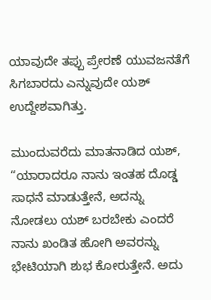ಯಾವುದೇ ತಪ್ಪು ಪ್ರೇರಣೆ ಯುವಜನತೆಗೆ ಸಿಗಬಾರದು ಎನ್ನುವುದೇ ಯಶ್ ಉದ್ದೇಶವಾಗಿತ್ತು.

ಮುಂದುವರೆದು ಮಾತನಾಡಿದ ಯಶ್, “ಯಾರಾದರೂ ನಾನು ಇಂತಹ ದೊಡ್ಡ ಸಾಧನೆ ಮಾಡುತ್ತೇನೆ, ಅದನ್ನು ನೋಡಲು ಯಶ್ ಬರಬೇಕು ಎಂದರೆ ನಾನು ಖಂಡಿತ ಹೋಗಿ ಅವರನ್ನು ಭೇಟಿಯಾಗಿ ಶುಭ ಕೋರುತ್ತೇನೆ. ಅದು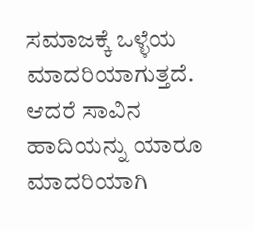ಸಮಾಜಕ್ಕೆ ಒಳ್ಳೆಯ ಮಾದರಿಯಾಗುತ್ತದೆ. ಆದರೆ ಸಾವಿನ ಹಾದಿಯನ್ನು ಯಾರೂ ಮಾದರಿಯಾಗಿ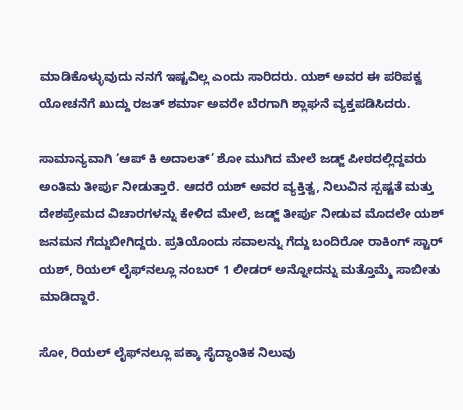ಮಾಡಿಕೊಳ್ಳುವುದು ನನಗೆ ಇಷ್ಟವಿಲ್ಲ ಎಂದು ಸಾರಿದರು. ಯಶ್ ಅವರ ಈ ಪರಿಪಕ್ವ ಯೋಚನೆಗೆ ಖುದ್ದು ರಜತ್ ಶರ್ಮಾ ಅವರೇ ಬೆರಗಾಗಿ ಶ್ಲಾಘನೆ ವ್ಯಕ್ತಪಡಿಸಿದರು.

ಸಾಮಾನ್ಯವಾಗಿ ‘ಆಪ್ ಕಿ ಅದಾಲತ್’ ಶೋ ಮುಗಿದ ಮೇಲೆ ಜಡ್ಜ್‌ ಪೀಠದಲ್ಲಿದ್ದವರು ಅಂತಿಮ ತೀರ್ಪು ನೀಡುತ್ತಾರೆ. ಆದರೆ ಯಶ್ ಅವರ ವ್ಯಕ್ತಿತ್ವ, ನಿಲುವಿನ ಸ್ಪಷ್ಟತೆ ಮತ್ತು ದೇಶಪ್ರೇಮದ ವಿಚಾರಗಳನ್ನು ಕೇಳಿದ ಮೇಲೆ, ಜಡ್ಜ್ ತೀರ್ಪು ನೀಡುವ ಮೊದಲೇ ಯಶ್ ಜನಮನ ಗೆದ್ದುಬೀಗಿದ್ದರು. ಪ್ರತಿಯೊಂದು ಸವಾಲನ್ನು ಗೆದ್ದು ಬಂದಿರೋ ರಾಕಿಂಗ್ ಸ್ಟಾರ್ ಯಶ್, ರಿಯಲ್ ಲೈಫ್‌ನಲ್ಲೂ ನಂಬರ್ 1 ಲೀಡರ್ ಅನ್ನೋದನ್ನು ಮತ್ತೊಮ್ಮೆ ಸಾಬೀತು ಮಾಡಿದ್ದಾರೆ.

ಸೋ, ರಿಯಲ್ ಲೈಫ್‌ನಲ್ಲೂ ಪಕ್ಕಾ ಸೈದ್ಧಾಂತಿಕ ನಿಲುವು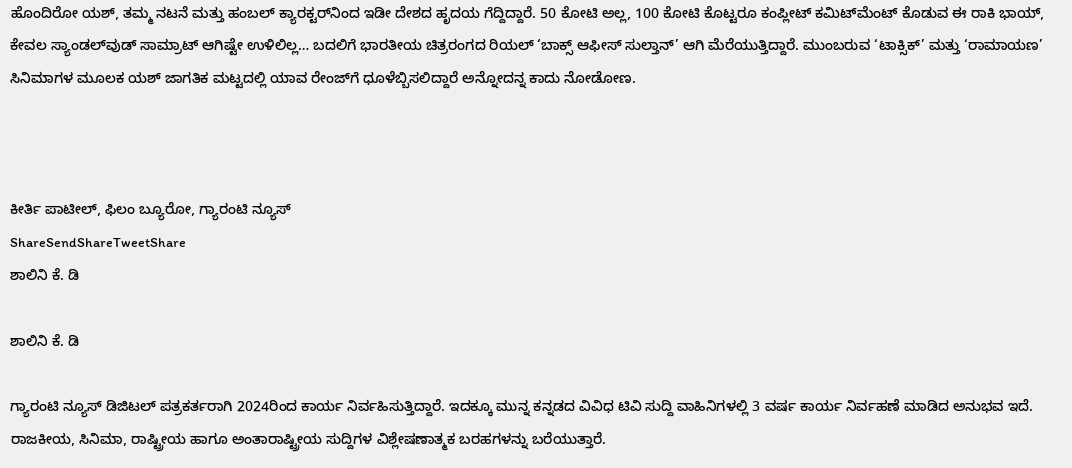ಹೊಂದಿರೋ ಯಶ್, ತಮ್ಮ ನಟನೆ ಮತ್ತು ಹಂಬಲ್ ಕ್ಯಾರಕ್ಟರ್‌ನಿಂದ ಇಡೀ ದೇಶದ ಹೃದಯ ಗೆದ್ದಿದ್ದಾರೆ. 50 ಕೋಟಿ ಅಲ್ಲ, 100 ಕೋಟಿ ಕೊಟ್ಟರೂ ಕಂಪ್ಲೀಟ್ ಕಮಿಟ್‌ಮೆಂಟ್ ಕೊಡುವ ಈ ರಾಕಿ ಭಾಯ್, ಕೇವಲ ಸ್ಯಾಂಡಲ್‌ವುಡ್ ಸಾಮ್ರಾಟ್ ಆಗಿಷ್ಟೇ ಉಳಿಲಿಲ್ಲ… ಬದಲಿಗೆ ಭಾರತೀಯ ಚಿತ್ರರಂಗದ ರಿಯಲ್ ‘ಬಾಕ್ಸ್ ಆಫೀಸ್ ಸುಲ್ತಾನ್’ ಆಗಿ ಮೆರೆಯುತ್ತಿದ್ದಾರೆ. ಮುಂಬರುವ ‘ಟಾಕ್ಸಿಕ್’ ಮತ್ತು ‘ರಾಮಾಯಣ’ ಸಿನಿಮಾಗಳ ಮೂಲಕ ಯಶ್ ಜಾಗತಿಕ ಮಟ್ಟದಲ್ಲಿ ಯಾವ ರೇಂಜ್‌ಗೆ ಧೂಳೆಬ್ಬಿಸಲಿದ್ದಾರೆ ಅನ್ನೋದನ್ನ ಕಾದು ನೋಡೋಣ.



ಕೀರ್ತಿ ಪಾಟೀಲ್, ಫಿಲಂ ಬ್ಯೂರೋ, ಗ್ಯಾರಂಟಿ ನ್ಯೂಸ್
ShareSendShareTweetShare
ಶಾಲಿನಿ ಕೆ. ಡಿ

ಶಾಲಿನಿ ಕೆ. ಡಿ

ಗ್ಯಾರಂಟಿ ನ್ಯೂಸ್ ಡಿಜಿಟಲ್ ಪತ್ರಕರ್ತರಾಗಿ 2024ರಿಂದ ಕಾರ್ಯ ನಿರ್ವಹಿಸುತ್ತಿದ್ದಾರೆ. ಇದಕ್ಕೂ ಮುನ್ನ ಕನ್ನಡದ ವಿವಿಧ ಟಿವಿ ಸುದ್ದಿ ವಾಹಿನಿಗಳಲ್ಲಿ 3 ವರ್ಷ ಕಾರ್ಯ ನಿರ್ವಹಣೆ ಮಾಡಿದ ಅನುಭವ ಇದೆ. ರಾಜಕೀಯ, ಸಿನಿಮಾ, ರಾಷ್ಟ್ರೀಯ ಹಾಗೂ ಅಂತಾರಾಷ್ಟ್ರೀಯ ಸುದ್ದಿಗಳ ವಿಶ್ಲೇಷಣಾತ್ಮಕ ಬರಹಗಳನ್ನು ಬರೆಯುತ್ತಾರೆ.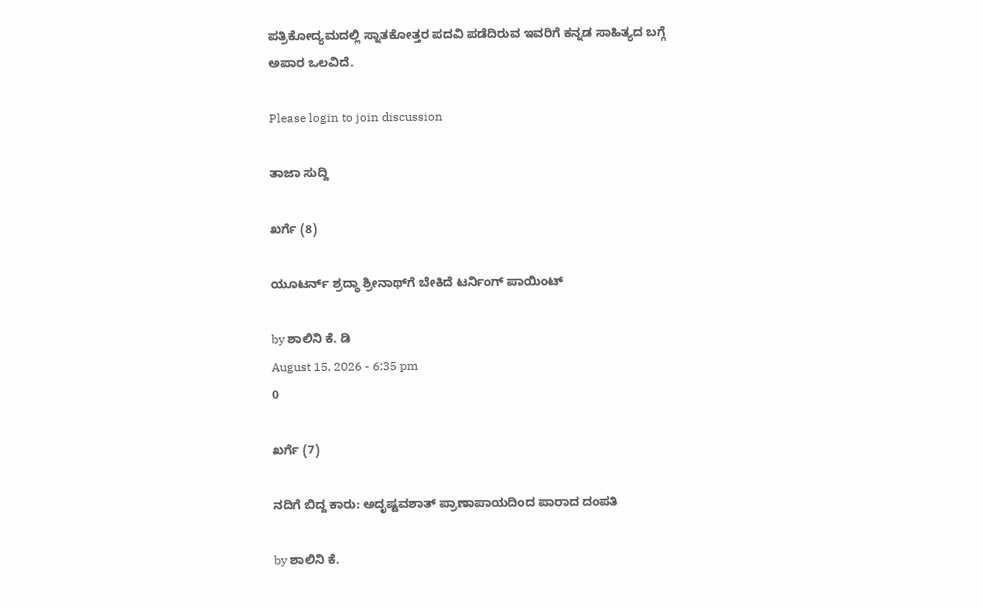ಪತ್ರಿಕೋದ್ಯಮದಲ್ಲಿ ಸ್ನಾತಕೋತ್ತರ ಪದವಿ ಪಡೆದಿರುವ ಇವರಿಗೆ ಕನ್ನಡ ಸಾಹಿತ್ಯದ ಬಗ್ಗೆ ಅಪಾರ ಒಲವಿದೆ.

Please login to join discussion

ತಾಜಾ ಸುದ್ದಿ

ಖರ್ಗೆ (8)

ಯೂಟರ್ನ್ ಶ್ರದ್ಧಾ ಶ್ರೀನಾಥ್‌‌ಗೆ ಬೇಕಿದೆ ಟರ್ನಿಂಗ್ ಪಾಯಿಂಟ್

by ಶಾಲಿನಿ ಕೆ. ಡಿ
August 15, 2026 - 6:35 pm
0

ಖರ್ಗೆ (7)

ನದಿಗೆ ಬಿದ್ದ ಕಾರು: ಅದೃಷ್ಟವಶಾತ್ ಪ್ರಾಣಾಪಾಯದಿಂದ ಪಾರಾದ ದಂಪತಿ

by ಶಾಲಿನಿ ಕೆ.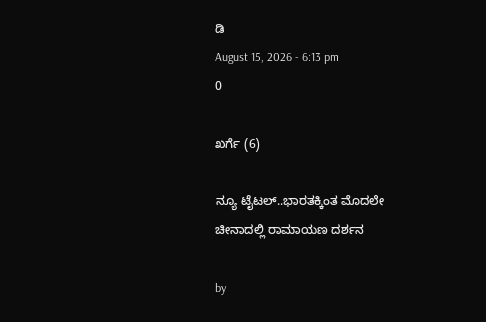ಡಿ
August 15, 2026 - 6:13 pm
0

ಖರ್ಗೆ (6)

ನ್ಯೂ ಟೈಟಲ್..ಭಾರತಕ್ಕಿಂತ ಮೊದಲೇ ಚೀನಾದಲ್ಲಿ ರಾಮಾಯಣ ದರ್ಶನ

by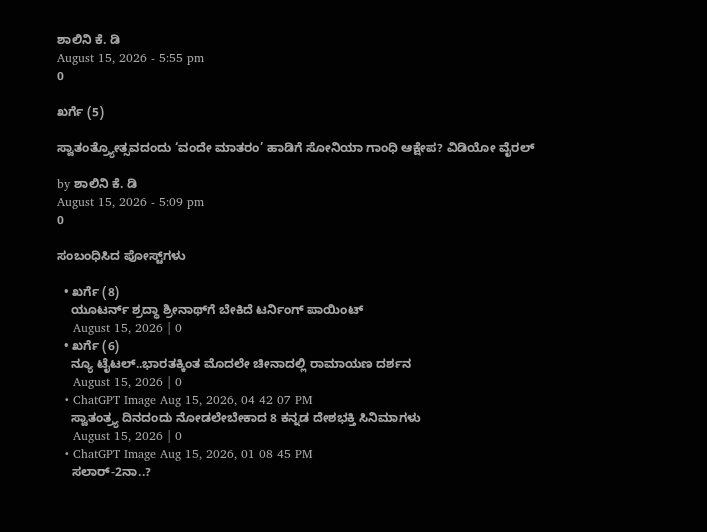ಶಾಲಿನಿ ಕೆ. ಡಿ
August 15, 2026 - 5:55 pm
0

ಖರ್ಗೆ (5)

ಸ್ವಾತಂತ್ರ್ಯೋತ್ಸವದಂದು ‘ವಂದೇ ಮಾತರಂ’ ಹಾಡಿಗೆ ಸೋನಿಯಾ ಗಾಂಧಿ ಆಕ್ಷೇಪ? ವಿಡಿಯೋ ವೈರಲ್

by ಶಾಲಿನಿ ಕೆ. ಡಿ
August 15, 2026 - 5:09 pm
0

ಸಂಬಂಧಿಸಿದ ಪೋಸ್ಟ್‌ಗಳು

  • ಖರ್ಗೆ (8)
    ಯೂಟರ್ನ್ ಶ್ರದ್ಧಾ ಶ್ರೀನಾಥ್‌‌ಗೆ ಬೇಕಿದೆ ಟರ್ನಿಂಗ್ ಪಾಯಿಂಟ್
    August 15, 2026 | 0
  • ಖರ್ಗೆ (6)
    ನ್ಯೂ ಟೈಟಲ್..ಭಾರತಕ್ಕಿಂತ ಮೊದಲೇ ಚೀನಾದಲ್ಲಿ ರಾಮಾಯಣ ದರ್ಶನ
    August 15, 2026 | 0
  • ChatGPT Image Aug 15, 2026, 04 42 07 PM
    ಸ್ವಾತಂತ್ರ್ಯ ದಿನದಂದು ನೋಡಲೇಬೇಕಾದ 8 ಕನ್ನಡ ದೇಶಭಕ್ತಿ ಸಿನಿಮಾಗಳು
    August 15, 2026 | 0
  • ChatGPT Image Aug 15, 2026, 01 08 45 PM
    ಸಲಾರ್-2ನಾ..?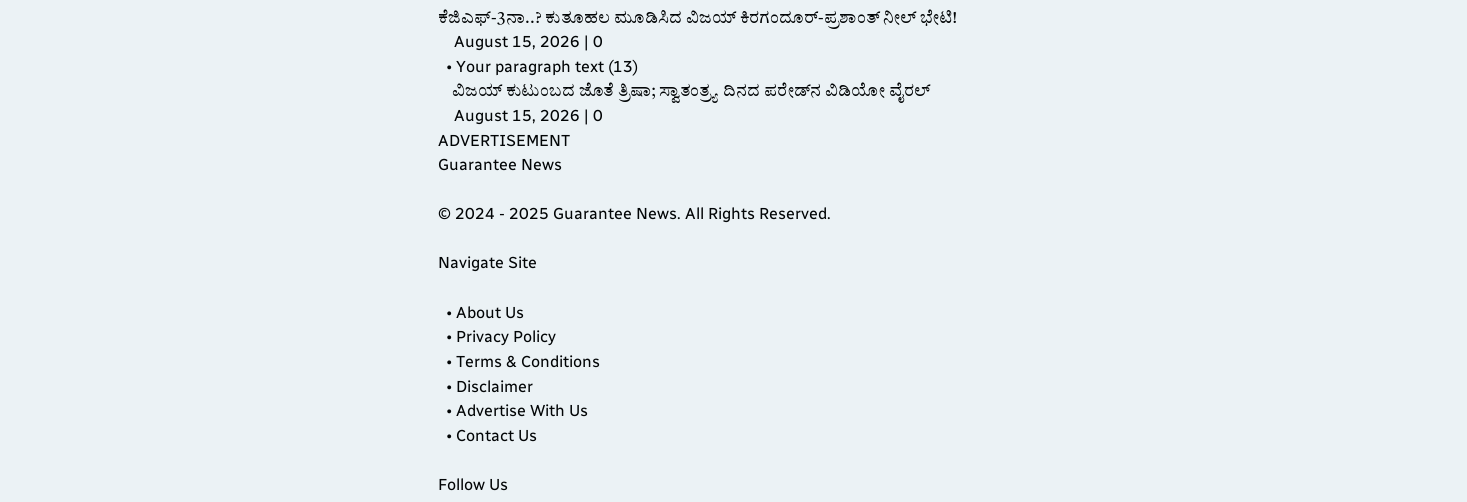ಕೆಜಿಎಫ್-3ನಾ..? ಕುತೂಹಲ ಮೂಡಿಸಿದ ವಿಜಯ್ ಕಿರಗಂದೂರ್-ಪ್ರಶಾಂತ್ ನೀಲ್ ಭೇಟಿ!
    August 15, 2026 | 0
  • Your paragraph text (13)
    ವಿಜಯ್ ಕುಟುಂಬದ ಜೊತೆ ತ್ರಿಷಾ; ಸ್ವಾತಂತ್ರ್ಯ ದಿನದ ಪರೇಡ್‌ನ ವಿಡಿಯೋ ವೈರಲ್
    August 15, 2026 | 0
ADVERTISEMENT
Guarantee News

© 2024 - 2025 Guarantee News. All Rights Reserved.

Navigate Site

  • About Us
  • Privacy Policy
  • Terms & Conditions
  • Disclaimer
  • Advertise With Us
  • Contact Us

Follow Us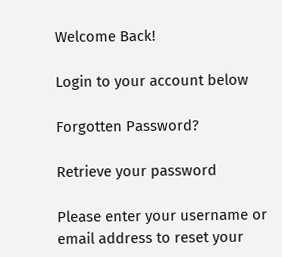Welcome Back!

Login to your account below

Forgotten Password?

Retrieve your password

Please enter your username or email address to reset your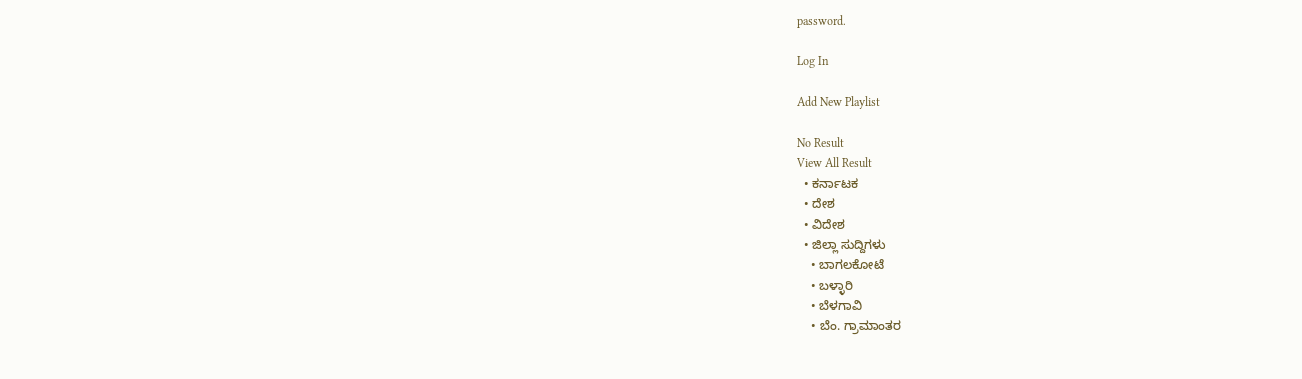password.

Log In

Add New Playlist

No Result
View All Result
  • ಕರ್ನಾಟಕ
  • ದೇಶ
  • ವಿದೇಶ
  • ಜಿಲ್ಲಾ ಸುದ್ದಿಗಳು
    • ಬಾಗಲಕೋಟೆ
    • ಬಳ್ಳಾರಿ
    • ಬೆಳಗಾವಿ
    • ಬೆಂ. ಗ್ರಾಮಾಂತರ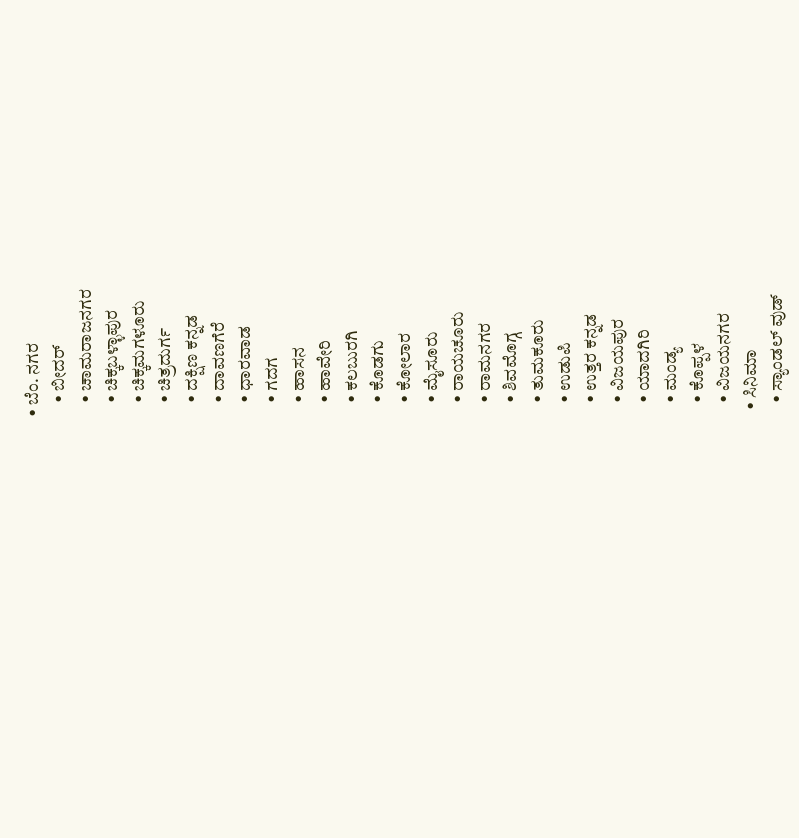• ಬೆಂ. ನಗರ
    • ಬೀದರ್
    • ಚಾಮರಾಜನಗರ
    • ಚಿಕ್ಕಬಳ್ಳಾಪುರ
    • ಚಿಕ್ಕಮಗಳೂರು
    • ಚಿತ್ರದುರ್ಗ
    • ದಕ್ಷಿಣ ಕನ್ನಡ
    • ದಾವಣಗೆರೆ
    • ಧಾರವಾಡ
    • ಗದಗ
    • ಹಾಸನ
    • ಹಾವೇರಿ
    • ಕಲಬುರಗಿ
    • ಕೊಡಗು
    • ಕೋಲಾರ
    • ಮೈಸೂರು
    • ರಾಯಚೂರು
    • ರಾಮನಗರ
    • ಶಿವಮೊಗ್ಗ
    • ತುಮಕೂರು
    • ಉಡುಪಿ
    • ಉತ್ತರ ಕನ್ನಡ
    • ವಿಜಯಪುರ
    • ಯಾದಗಿರಿ
    • ಮಂಡ್ಯ
    • ಕೊಪ್ಪಳ
    • ವಿಜಯನಗರ
  • ಸಿನಿಮಾ
    • ಸ್ಯಾಂಡಲ್ ವುಡ್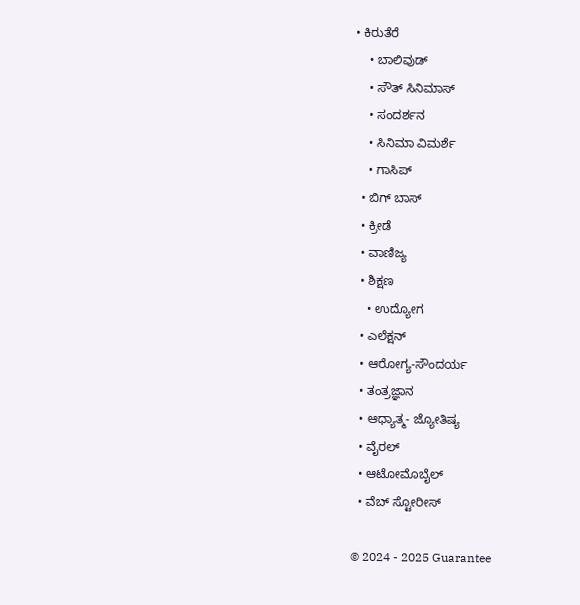• ಕಿರುತೆರೆ
    • ಬಾಲಿವುಡ್
    • ಸೌತ್ ಸಿನಿಮಾಸ್
    • ಸಂದರ್ಶನ
    • ಸಿನಿಮಾ ವಿಮರ್ಶೆ
    • ಗಾಸಿಪ್
  • ಬಿಗ್ ಬಾಸ್
  • ಕ್ರೀಡೆ
  • ವಾಣಿಜ್ಯ
  • ಶಿಕ್ಷಣ
    • ಉದ್ಯೋಗ
  • ಎಲೆಕ್ಷನ್
  • ಆರೋಗ್ಯ-ಸೌಂದರ್ಯ
  • ತಂತ್ರಜ್ಞಾನ
  • ಆಧ್ಯಾತ್ಮ- ಜ್ಯೋತಿಷ್ಯ
  • ವೈರಲ್
  • ಆಟೋಮೊಬೈಲ್
  • ವೆಬ್ ಸ್ಟೋರೀಸ್

© 2024 - 2025 Guarantee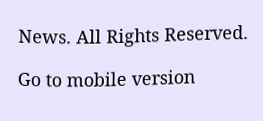News. All Rights Reserved.

Go to mobile version